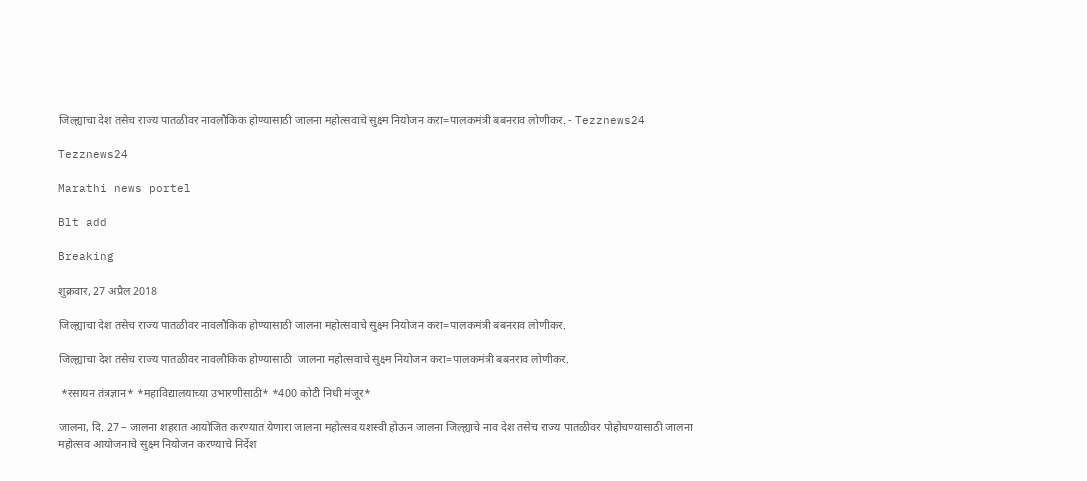जिल्ह्याचा देश तसेच राज्य पातळीवर नावलौकिक होण्यासाठी जालना महोत्सवाचे सुक्ष्म नियोजन करा=पालकमंत्री बबनराव लोणीकर. - Tezznews24

Tezznews24

Marathi news portel

Blt add

Breaking

शुक्रवार, 27 अप्रैल 2018

जिल्ह्याचा देश तसेच राज्य पातळीवर नावलौकिक होण्यासाठी जालना महोत्सवाचे सुक्ष्म नियोजन करा=पालकमंत्री बबनराव लोणीकर.

जिल्ह्याचा देश तसेच राज्य पातळीवर नावलौकिक होण्यासाठी  जालना महोत्सवाचे सुक्ष्म नियोजन करा=पालकमंत्री बबनराव लोणीकर.

 *रसायन तंत्रज्ञान* *महाविद्यालयाच्या उभारणीसाठी* *400 कोटी निधी मंजूर*

जालना, दि. 27 – जालना शहरात आयोजित करण्यात येणारा जालना महोत्सव यशस्वी होऊन जालना जिल्ह्याचे नाव देश तसेच राज्य पातळीवर पोहोचण्यासाठी जालना महोत्सव आयोजनाचे सुक्ष्म नियोजन करण्याचे निर्देश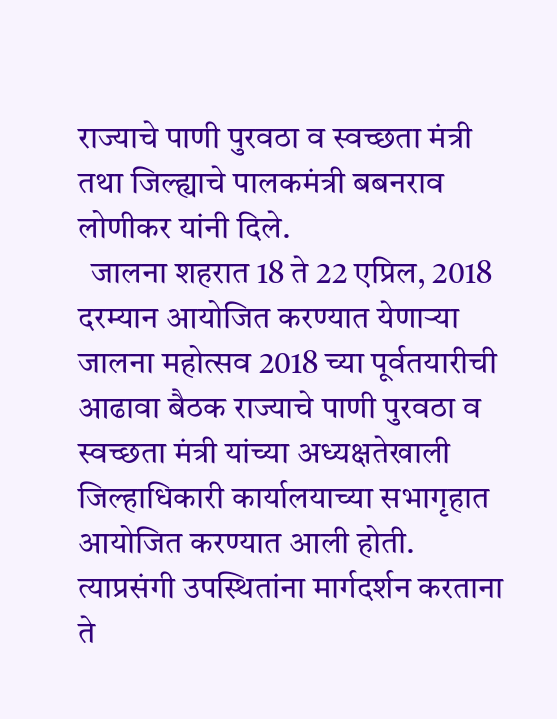राज्याचे पाणी पुरवठा व स्वच्छता मंत्री तथा जिल्ह्याचे पालकमंत्री बबनराव लोणीकर यांनी दिले.
  जालना शहरात 18 ते 22 एप्रिल, 2018 दरम्यान आयोजित करण्यात येणाऱ्या जालना महोत्सव 2018 च्या पूर्वतयारीची आढावा बैठक राज्याचे पाणी पुरवठा व स्वच्छता मंत्री यांच्या अध्यक्षतेखाली जिल्हाधिकारी कार्यालयाच्या सभागृहात आयोजित करण्यात आली होती. त्याप्रसंगी उपस्थितांना मार्गदर्शन करताना ते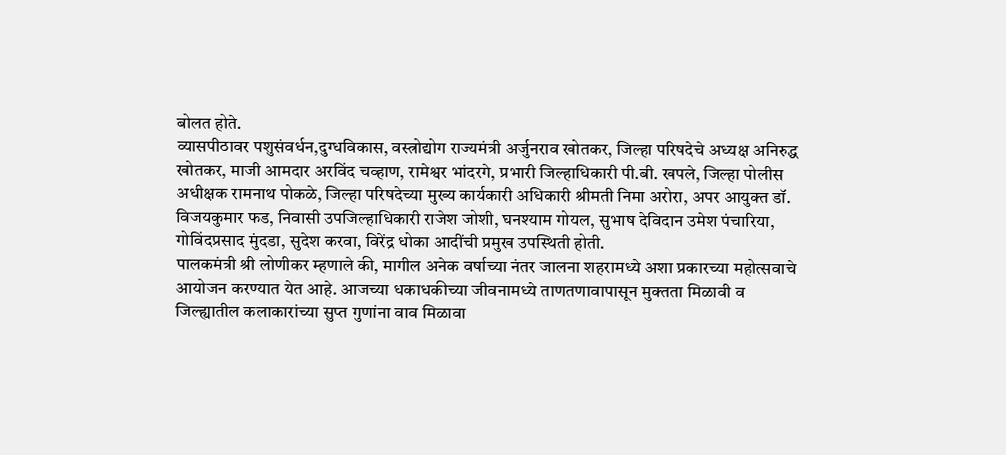बोलत होते.
व्यासपीठावर पशुसंवर्धन,दुग्धविकास, वस्त्रोद्योग राज्यमंत्री अर्जुनराव खोतकर, जिल्हा परिषदेचे अध्यक्ष अनिरुद्ध खोतकर, माजी आमदार अरविंद चव्हाण, रामेश्वर भांदरगे, प्रभारी जिल्हाधिकारी पी.बी. खपले, जिल्हा पोलीस अधीक्षक रामनाथ पोकळे, जिल्हा परिषदेच्या मुख्य कार्यकारी अधिकारी श्रीमती निमा अरोरा, अपर आयुक्त डॉ. विजयकुमार फड, निवासी उपजिल्हाधिकारी राजेश जोशी, घनश्याम गोयल, सुभाष देविदान उमेश पंचारिया, गोविंदप्रसाद मुंदडा, सुदेश करवा, विरेंद्र धोका आदींची प्रमुख उपस्थिती होती.
पालकमंत्री श्री लोणीकर म्हणाले की, मागील अनेक वर्षाच्या नंतर जालना शहरामध्ये अशा प्रकारच्या महोत्सवाचे आयोजन करण्यात येत आहे. आजच्या धकाधकीच्या जीवनामध्ये ताणतणावापासून मुक्तता मिळावी व जिल्ह्यातील कलाकारांच्या सुप्त गुणांना वाव मिळावा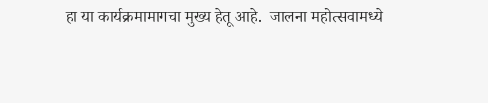हा या कार्यक्रमामागचा मुख्य हेतू आहे.  जालना महोत्सवामध्ये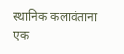स्थानिक कलावंताना एक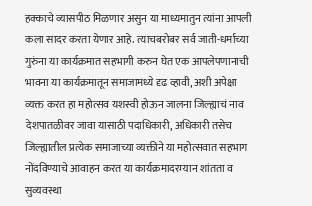हक्काचे व्यासपीठ मिळणार असुन या माध्यमातुन त्यांना आपली कला सादर करता येणार आहे. त्याचबरोबर सर्व जाती-धर्माच्या गुरुंना या कार्यक्रमात सहभागी करुन घेत एक आपलेपणानाची भावना या कार्यक्रमातून समाजामध्ये दृढ व्हावी, अशी अपेक्षा व्यक्त करत हा महोत्सव यशस्वी होऊन जालना जिल्ह्याचं नाव देशपातळीवर जावा यासाठी पदाधिकारी, अधिकारी तसेच जिल्ह्यातील प्रत्येक समाजाच्या व्यक्तीने या महोत्सवात सहभाग नोंदविण्याचे आवाहन करत या कार्यक्रमादरम्यान शांतता व सुव्यवस्था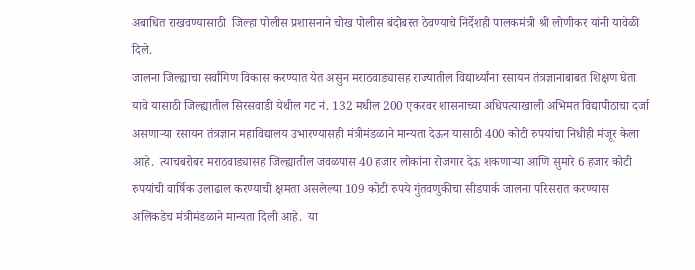अबाधित राखवण्यासाठी  जिल्हा पोलीस प्रशासनाने चोख पोलीस बंदोबस्त ठेवण्याचे निर्देशही पालकमंत्री श्री लोणीकर यांनी यावेळी दिले.
जालना जिल्ह्याचा सर्वांगिण विकास करण्यात येत असुन मराठवाड्यासह राज्यातील विद्यार्थ्यांना रसायन तंत्रज्ञानाबाबत शिक्षण घेता यावे यासाठी जिल्ह्यातील सिरसवाडी येथील गट नं. 132 मधील 200 एकरवर शासनाच्या अधिपत्याखाली अभिमत विद्यापीठाचा दर्जा असणाऱ्या रसायन तंत्रज्ञान महाविद्यालय उभारण्यासही मंत्रीमंडळाने मान्यता देऊन यासाठी 400 कोटी रुपयांचा निधीही मंजूर केला आहे.  त्याचबरोबर मराठवाड्यासह जिल्ह्यातील जवळपास 40 हजार लोकांना रोजगार देऊ शकणाऱ्या आणि सुमारे 6 हजार कोटी रुपयांची वार्षिक उलाढाल करण्याची क्षमता असलेल्या 109 कोटी रुपये गुंतवणुकीचा सीडपार्क जालना परिसरात करण्यास अलिकडेच मंत्रीमंडळाने मान्यता दिली आहे.  या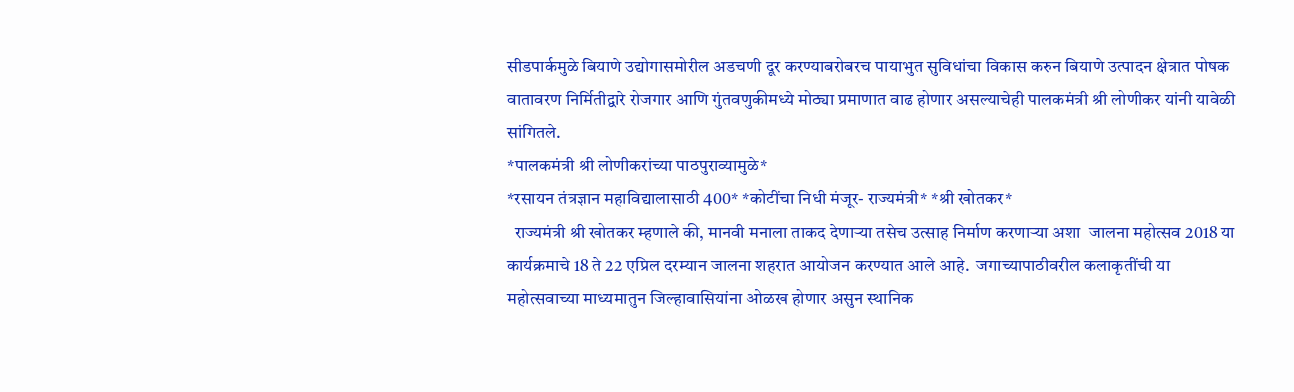सीडपार्कमुळे बियाणे उद्योगासमोरील अडचणी दूर करण्याबरोबरच पायाभुत सुविधांचा विकास करुन बियाणे उत्पादन क्षेत्रात पोषक वातावरण निर्मितीद्वारे रोजगार आणि गुंतवणुकीमध्ये मोठ्या प्रमाणात वाढ होणार असल्याचेही पालकमंत्री श्री लोणीकर यांनी यावेळी सांगितले.
*पालकमंत्री श्री लोणीकरांच्या पाठपुराव्यामुळे*
*रसायन तंत्रज्ञान महाविद्यालासाठी 400* *कोटींचा निधी मंजूर- राज्यमंत्री* *श्री खोतकर*
  राज्यमंत्री श्री खोतकर म्हणाले की, मानवी मनाला ताकद देणाऱ्या तसेच उत्साह निर्माण करणाऱ्या अशा  जालना महोत्सव 2018 या कार्यक्रमाचे 18 ते 22 एप्रिल दरम्यान जालना शहरात आयोजन करण्यात आले आहे.  जगाच्यापाठीवरील कलाकृतींची या महोत्सवाच्या माध्यमातुन जिल्हावासियांना ओळख होणार असुन स्थानिक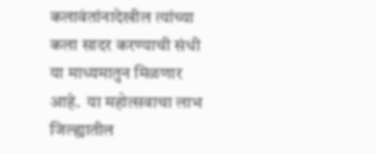कलावंतांनादेखील त्यांच्या कला सादर करण्याची संधी या माध्यमातुन मिळणार आहे.  या महोत्सवाचा लाभ जिल्ह्यातील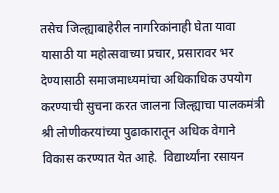तसेच जिल्ह्याबाहेरील नागरिकांनाही घेता यावा यासाठी या महोत्सवाच्या प्रचार, प्रसारावर भर देण्यासाठी समाजमाध्यमांचा अधिकाधिक उपयोग करण्याची सुचना करत जालना जिल्ह्याचा पालकमंत्री श्री लोणीकरयांच्या पुढाकारातून अधिक वेगाने विकास करण्यात येत आहे.  विद्यार्थ्यांना रसायन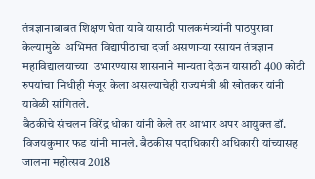तंत्रज्ञानाबाबत शिक्षण घेता यावे यासाठी पालकमंत्र्यांनी पाठपुरावा केल्यामुळे  अभिमत विद्यापीठाचा दर्जा असणाऱ्या रसायन तंत्रज्ञान महाविद्यालयाच्या  उभारण्यास शासनाने मान्यता देऊन यासाठी 400 कोटी रुपयांचा निधीही मंजूर केला असल्याचेही राज्यमंत्री श्री खोतकर यांनी यावेळी सांगितले.
बैठकीचे संचलन विरेंद्र धोका यांनी केले तर आभार अपर आयुक्त डॉ. विजयकुमार फड यांनी मानले. बैठकीस पदाधिकारी अधिकारी यांच्यासह जालना महोत्सव 2018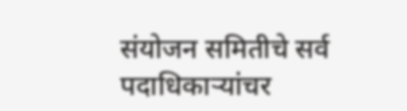संयोजन समितीचे सर्व पदाधिकाऱ्यांचर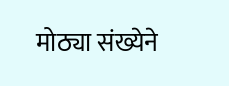मोठ्या संख्येने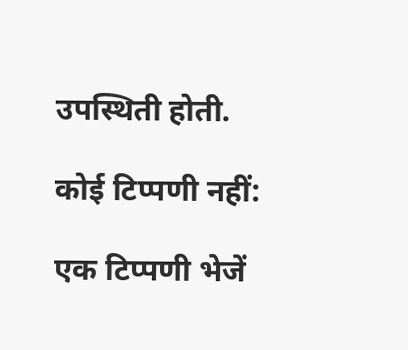उपस्थिती होती.

कोई टिप्पणी नहीं:

एक टिप्पणी भेजें